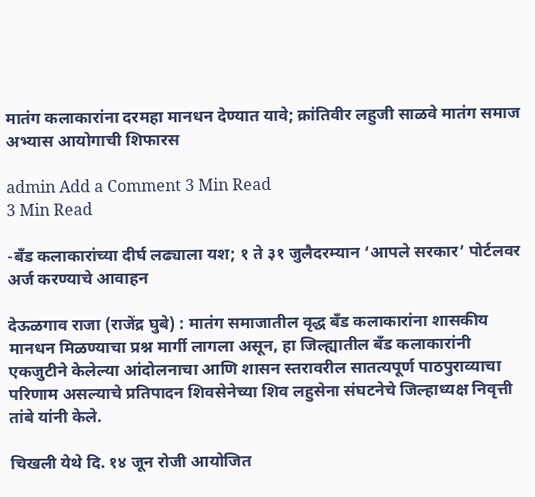मातंग कलाकारांना दरमहा मानधन देण्यात यावे; क्रांतिवीर लहुजी साळवे मातंग समाज अभ्यास आयोगाची शिफारस

admin Add a Comment 3 Min Read
3 Min Read

-बँड कलाकारांच्या दीर्घ लढ्याला यश; १ ते ३१ जुलैदरम्यान ‘आपले सरकार’ पोर्टलवर अर्ज करण्याचे आवाहन

देऊळगाव राजा (राजेंद्र घुबे) : मातंग समाजातील वृद्ध बँड कलाकारांना शासकीय मानधन मिळण्याचा प्रश्न मार्गी लागला असून, हा जिल्ह्यातील बँड कलाकारांनी एकजुटीने केलेल्या आंदोलनाचा आणि शासन स्तरावरील सातत्यपूर्ण पाठपुराव्याचा परिणाम असल्याचे प्रतिपादन शिवसेनेच्या शिव लहुसेना संघटनेचे जिल्हाध्यक्ष निवृत्ती तांबे यांनी केले.

चिखली येथे दि. १४ जून रोजी आयोजित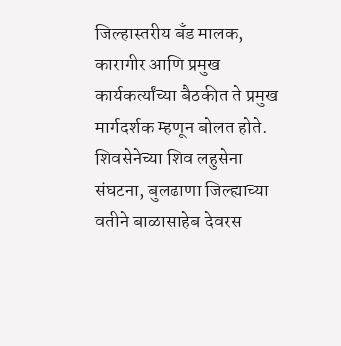जिल्हास्तरीय बँड मालक, कारागीर आणि प्रमुख कार्यकर्त्यांच्या बैठकीत ते प्रमुख मार्गदर्शक म्हणून बोलत होते. शिवसेनेच्या शिव लहुसेना संघटना, बुलढाणा जिल्ह्याच्या वतीने बाळासाहेब देवरस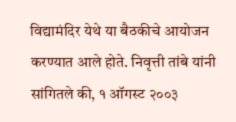विद्यामंदिर येथे या बैठकीचे आयोजन करण्यात आले होते. निवृत्ती तांबे यांनी सांगितले की, १ ऑगस्ट २००३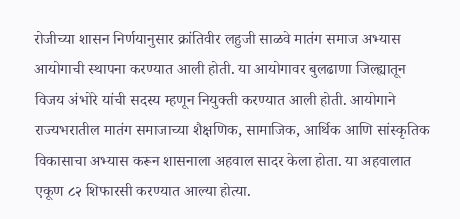रोजीच्या शासन निर्णयानुसार क्रांतिवीर लहुजी साळवे मातंग समाज अभ्यास आयोगाची स्थापना करण्यात आली होती. या आयोगावर बुलढाणा जिल्ह्यातून विजय अंभोरे यांची सदस्य म्हणून नियुक्ती करण्यात आली होती. आयोगाने राज्यभरातील मातंग समाजाच्या शैक्षणिक, सामाजिक, आर्थिक आणि सांस्कृतिक विकासाचा अभ्यास करून शासनाला अहवाल सादर केला होता. या अहवालात एकूण ८२ शिफारसी करण्यात आल्या होत्या.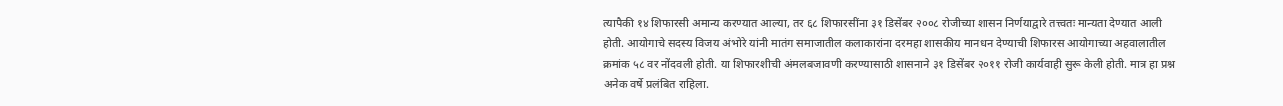त्यापैकी १४ शिफारसी अमान्य करण्यात आल्या, तर ६८ शिफारसींना ३१ डिसेंबर २००८ रोजीच्या शासन निर्णयाद्वारे तत्त्वतः मान्यता देण्यात आली होती. आयोगाचे सदस्य विजय अंभोरे यांनी मातंग समाजातील कलाकारांना दरमहा शासकीय मानधन देण्याची शिफारस आयोगाच्या अहवालातील क्रमांक ५८ वर नोंदवली होती. या शिफारशीची अंमलबजावणी करण्यासाठी शासनाने ३१ डिसेंबर २०११ रोजी कार्यवाही सुरू केली होती. मात्र हा प्रश्न अनेक वर्षे प्रलंबित राहिला.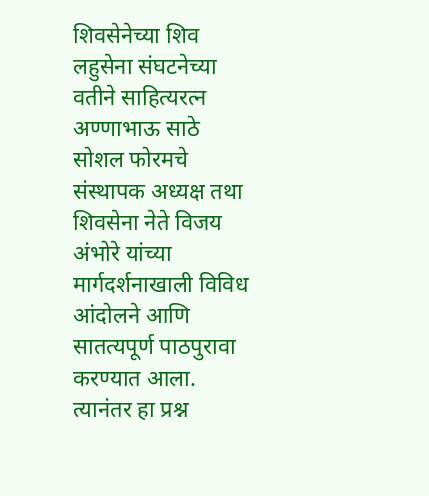शिवसेनेच्या शिव लहुसेना संघटनेच्या वतीने साहित्यरत्न अण्णाभाऊ साठे सोशल फोरमचे संस्थापक अध्यक्ष तथा शिवसेना नेते विजय अंभोरे यांच्या मार्गदर्शनाखाली विविध आंदोलने आणि सातत्यपूर्ण पाठपुरावा करण्यात आला. त्यानंतर हा प्रश्न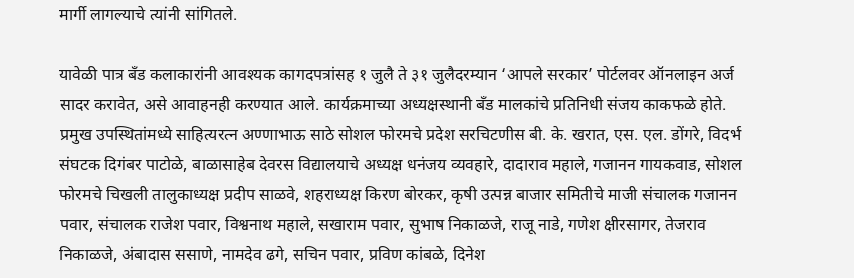मार्गी लागल्याचे त्यांनी सांगितले.

यावेळी पात्र बँड कलाकारांनी आवश्यक कागदपत्रांसह १ जुलै ते ३१ जुलैदरम्यान ‘आपले सरकार’ पोर्टलवर ऑनलाइन अर्ज सादर करावेत, असे आवाहनही करण्यात आले. कार्यक्रमाच्या अध्यक्षस्थानी बँड मालकांचे प्रतिनिधी संजय काकफळे होते. प्रमुख उपस्थितांमध्ये साहित्यरत्न अण्णाभाऊ साठे सोशल फोरमचे प्रदेश सरचिटणीस बी. के. खरात, एस. एल. डोंगरे, विदर्भ संघटक दिगंबर पाटोळे, बाळासाहेब देवरस विद्यालयाचे अध्यक्ष धनंजय व्यवहारे, दादाराव महाले, गजानन गायकवाड, सोशल फोरमचे चिखली तालुकाध्यक्ष प्रदीप साळवे, शहराध्यक्ष किरण बोरकर, कृषी उत्पन्न बाजार समितीचे माजी संचालक गजानन पवार, संचालक राजेश पवार, विश्वनाथ महाले, सखाराम पवार, सुभाष निकाळजे, राजू नाडे, गणेश क्षीरसागर, तेजराव निकाळजे, अंबादास ससाणे, नामदेव ढगे, सचिन पवार, प्रविण कांबळे, दिनेश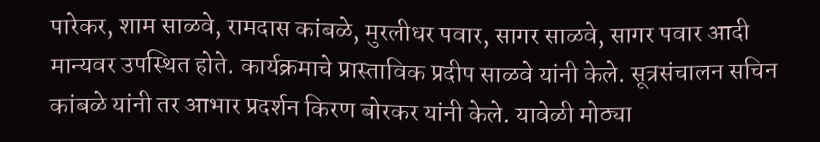पारेकर, शाम साळवे, रामदास कांबळे, मुरलीधर पवार, सागर साळवे, सागर पवार आदी मान्यवर उपस्थित होते. कार्यक्रमाचे प्रास्ताविक प्रदीप साळवे यांनी केले. सूत्रसंचालन सचिन कांबळे यांनी तर आभार प्रदर्शन किरण बोरकर यांनी केले. यावेळी मोठ्या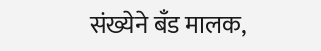संख्येने बँड मालक,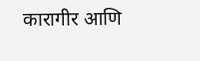कारागीर आणि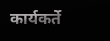कार्यकर्ते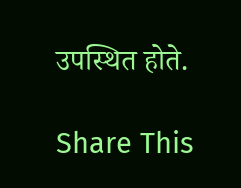उपस्थित होते.

Share This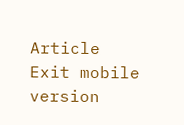Article
Exit mobile version